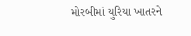મોરબીમાં યુરિયા ખાતરને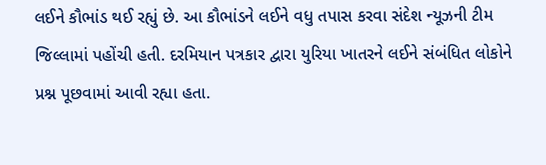લઈને કૌભાંડ થઈ રહ્યું છે. આ કૌભાંડને લઈને વધુ તપાસ કરવા સંદેશ ન્યૂઝની ટીમ જિલ્લામાં પહોંચી હતી. દરમિયાન પત્રકાર દ્વારા યુરિયા ખાતરને લઈને સંબંધિત લોકોને પ્રશ્ન પૂછવામાં આવી રહ્યા હતા.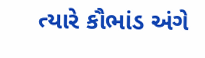ત્યારે કૌભાંડ અંગે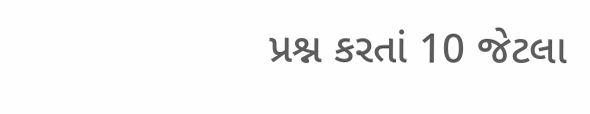પ્રશ્ન કરતાં 10 જેટલા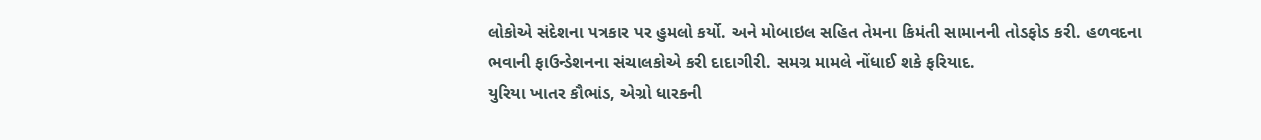લોકોએ સંદેશના પત્રકાર પર હુમલો કર્યો. અને મોબાઇલ સહિત તેમના કિમંતી સામાનની તોડફોડ કરી. હળવદના ભવાની ફાઉન્ડેશનના સંચાલકોએ કરી દાદાગીરી. સમગ્ર મામલે નોંધાઈ શકે ફરિયાદ.
યુરિયા ખાતર કૌભાંડ, એગ્રો ધારકની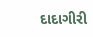દાદાગીરી